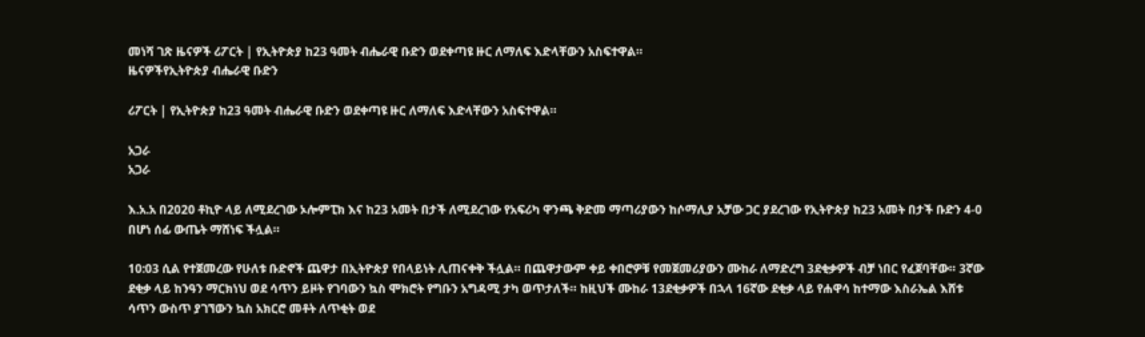መነሻ ገጽ ዜናዎች ሪፖርት | የኢትዮጵያ ከ23 ዓመት ብሔራዊ ቡድን ወደቀጣዩ ዙር ለማለፍ እድላቸውን አስፍተዋል።
ዜናዎችየኢትዮጵያ ብሔራዊ ቡድን

ሪፖርት | የኢትዮጵያ ከ23 ዓመት ብሔራዊ ቡድን ወደቀጣዩ ዙር ለማለፍ እድላቸውን አስፍተዋል።

አጋራ
አጋራ

እ.አ.አ በ2020 ቶኪዮ ላይ ለሚደረገው ኦሎምፒክ እና ከ23 አመት በታች ለሚደረገው የአፍሪካ ዋንጫ ቅድመ ማጣሪያውን ከሶማሊያ አቻው ጋር ያደረገው የኢትዮጵያ ከ23 አመት በታች ቡድን 4-0 በሆነ ሰፊ ውጤት ማሸነፍ ችሏል።

10:03 ሲል የተጀመረው የሁለቱ ቡድኖች ጨዋታ በኢትዮጵያ የበላይነት ሊጠናቀቅ ችሏል። በጨዋታውም ቀይ ቀበሮዎቹ የመጀመሪያውን ሙከራ ለማድረግ 3ደቂቃዎች ብቻ ነበር የፈጀባቸው። 3ኛው ደቂቃ ላይ ከንዓን ማርክነህ ወደ ሳጥን ይዞት የገባውን ኳስ ሞክሮት የግቡን አግዳሚ ታካ ወጥታለች። ከዚህች ሙከራ 13ደቂቃዎች በኋላ 16ኛው ደቂቃ ላይ የሐዋሳ ከተማው እስራኤል እሸቱ ሳጥን ውስጥ ያገኘውን ኳስ አክርሮ መቶት ለጥቂት ወደ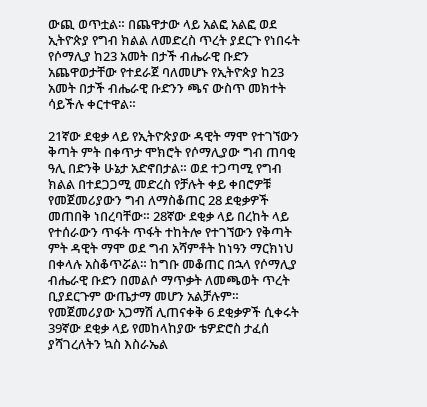ውጪ ወጥቷል። በጨዋታው ላይ አልፎ አልፎ ወደ ኢትዮጵያ የግብ ክልል ለመድረስ ጥረት ያደርጉ የነበሩት የሶማሊያ ከ23 አመት በታች ብሔራዊ ቡድን አጨዋወታቸው የተደራጀ ባለመሆኑ የኢትዮጵያ ከ23 አመት በታች ብሔራዊ ቡድንን ጫና ውስጥ መክተት ሳይችሉ ቀርተዋል።

21ኛው ደቂቃ ላይ የኢትዮጵያው ዳዊት ማሞ የተገኘውን ቅጣት ምት በቀጥታ ሞክሮት የሶማሊያው ግብ ጠባቂ ዓሊ በድንቅ ሁኔታ አድኖበታል። ወደ ተጋጣሚ የግብ ክልል በተደጋጋሚ መድረስ የቻሉት ቀይ ቀበሮዎቹ የመጀመሪያውን ግብ ለማስቆጠር 28 ደቂቃዎች መጠበቅ ነበረባቸው። 28ኛው ደቂቃ ላይ በረከት ላይ የተሰራውን ጥፋት ጥፋት ተከትሎ የተገኘውን የቅጣት ምት ዳዊት ማሞ ወደ ግብ አሻምቶት ከነዓን ማርክነህ በቀላሉ አስቆጥሯል። ከግቡ መቆጠር በኋላ የሶማሊያ ብሔራዊ ቡድን በመልሶ ማጥቃት ለመጫወት ጥረት ቢያደርጉም ውጤታማ መሆን አልቻሉም። የመጀመሪያው አጋማሽ ሊጠናቀቅ 6 ደቂቃዎች ሲቀሩት 39ኛው ደቂቃ ላይ የመከላከያው ቴዎድሮስ ታፈሰ ያሻገረለትን ኳስ እስራኤል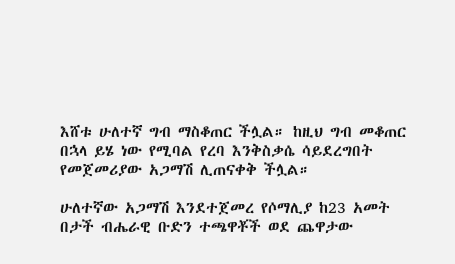እሸቱ ሁለተኛ ግብ ማስቆጠር ችሏል። ከዚህ ግብ መቆጠር በኋላ ይሄ ነው የሚባል የረባ እንቅስቃሴ ሳይደረግበት የመጀመሪያው አጋማሽ ሊጠናቀቅ ችሏል።

ሁለተኛው አጋማሽ እንደተጀመረ የሶማሊያ ከ23 አመት በታች ብሔራዊ ቡድን ተጫዋቾች ወደ ጨዋታው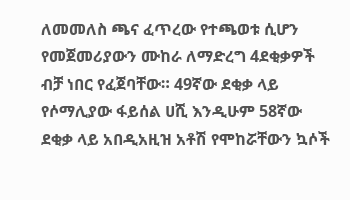ለመመለስ ጫና ፈጥረው የተጫወቱ ሲሆን የመጀመሪያውን ሙከራ ለማድረግ 4ደቂቃዎች ብቻ ነበር የፈጀባቸው። 49ኛው ደቂቃ ላይ የሶማሊያው ፋይሰል ሀሺ እንዲሁም 58ኛው ደቂቃ ላይ አበዲአዚዝ አቶሽ የሞከሯቸውን ኳሶች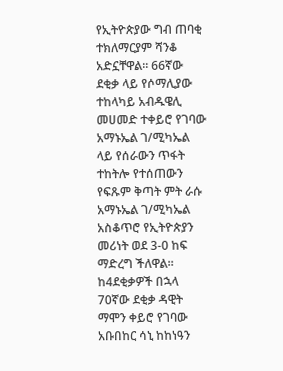የኢትዮጵያው ግብ ጠባቂ ተክለማርያም ሻንቆ አድኗቸዋል። 66ኛው ደቂቃ ላይ የሶማሊያው ተከላካይ አብዱዌሊ መሀመድ ተቀይሮ የገባው አማኑኤል ገ/ሚካኤል ላይ የሰራውን ጥፋት ተከትሎ የተሰጠውን የፍጹም ቅጣት ምት ራሱ አማኑኤል ገ/ሚካኤል አስቆጥሮ የኢትዮጵያን መሪነት ወደ 3-0 ከፍ ማድረግ ችለዋል። ከ4ደቂቃዎች በኋላ 70ኛው ደቂቃ ዳዊት ማሞን ቀይሮ የገባው አቡበከር ሳኒ ከከነዓን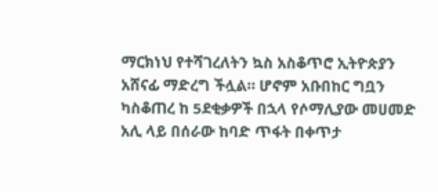ማርክነህ የተሻገረለትን ኳስ አስቆጥሮ ኢትዮጵያን አሸናፊ ማድረግ ችሏል። ሆኖም አቡበከር ግቧን ካስቆጠረ ከ 5ደቂቃዎች በኋላ የሶማሊያው መሀመድ አሊ ላይ በሰራው ከባድ ጥፋት በቀጥታ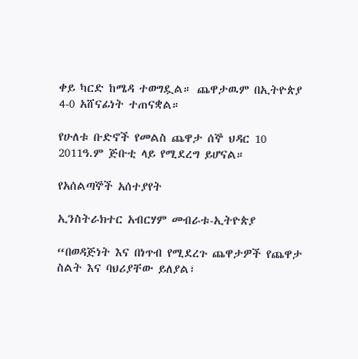ቀይ ካርድ ከሜዳ ተወግዷል። ጨዋታዉም በኢትዮጵያ 4-0 አሸናፊነት ተጠናቋል።

የሁለቱ ቡድኖች የመልስ ጨዋታ ሰኞ ህዳር 10 2011ዓ.ም ጅቡቲ ላይ የሚደረግ ይሆናል።

የአሰልጣኞች አሰተያየት

ኢንስትራክተር አብርሃም መብራቱ-ኢትዮጵያ

“በወዳጅነት እና በነጥብ የሚደረጉ ጨዋታዎች የጨዋታ ስልት እና ባህሪያቸው ይለያል፣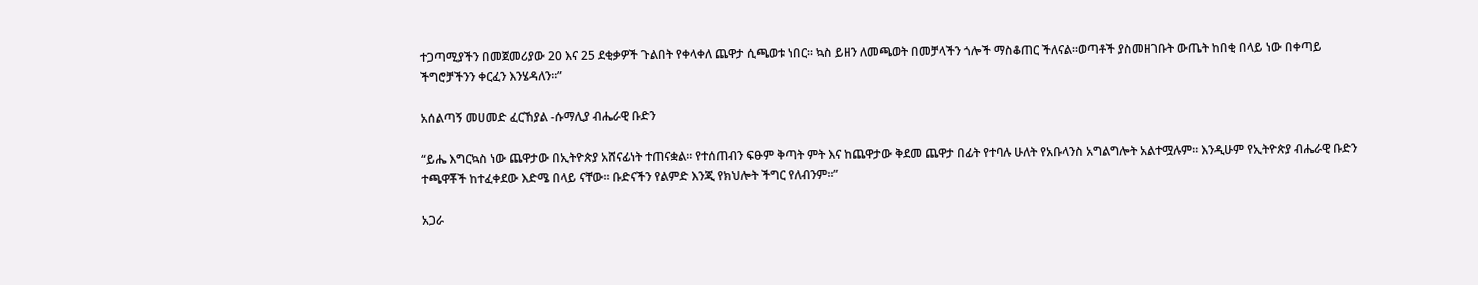ተጋጣሚያችን በመጀመሪያው 20 እና 25 ደቂቃዎች ጉልበት የቀላቀለ ጨዋታ ሲጫወቱ ነበር። ኳስ ይዘን ለመጫወት በመቻላችን ጎሎች ማስቆጠር ችለናል።ወጣቶች ያስመዘገቡት ውጤት ከበቂ በላይ ነው በቀጣይ ችግሮቻችንን ቀርፈን እንሄዳለን።”

አሰልጣኝ መሀመድ ፈርኸያል -ሱማሊያ ብሔራዊ ቡድን

“ይሔ እግርኳስ ነው ጨዋታው በኢትዮጵያ አሸናፊነት ተጠናቋል። የተሰጠብን ፍፁም ቅጣት ምት እና ከጨዋታው ቅደመ ጨዋታ በፊት የተባሉ ሁለት የአቡላንስ አግልግሎት አልተሟሉም። እንዲሁም የኢትዮጵያ ብሔራዊ ቡድን ተጫዋቾች ከተፈቀደው እድሜ በላይ ናቸው። ቡድናችን የልምድ እንጂ የክህሎት ችግር የለብንም።”

አጋራ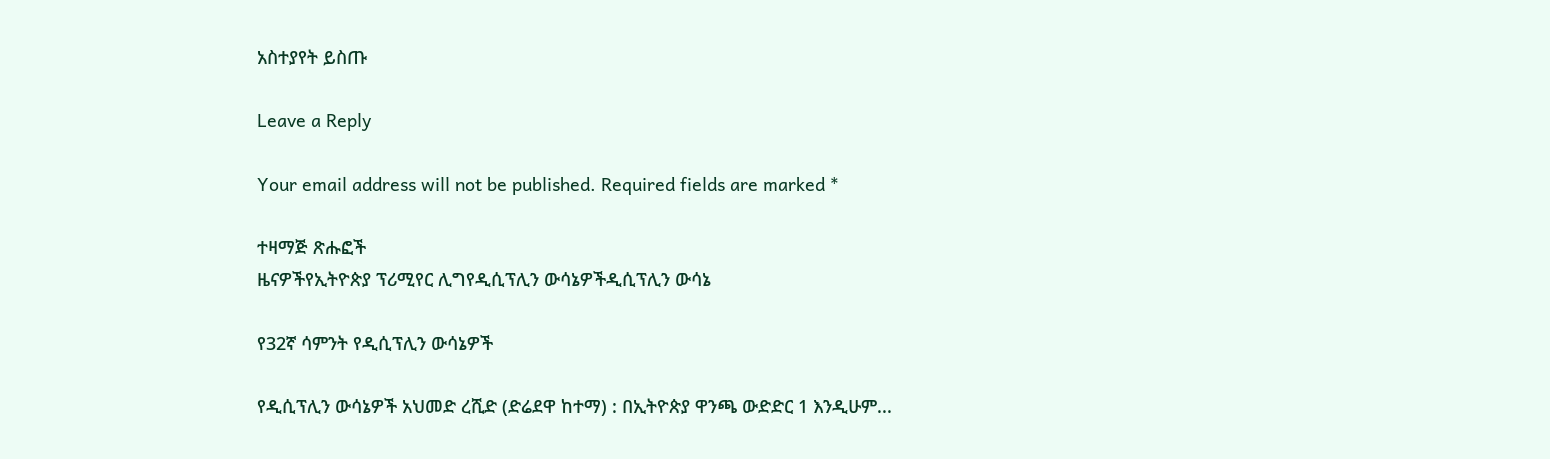አስተያየት ይስጡ

Leave a Reply

Your email address will not be published. Required fields are marked *

ተዛማጅ ጽሑፎች
ዜናዎችየኢትዮጵያ ፕሪሚየር ሊግየዲሲፕሊን ውሳኔዎችዲሲፕሊን ውሳኔ

የ32ኛ ሳምንት የዲሲፕሊን ውሳኔዎች

የዲሲፕሊን ውሳኔዎች አህመድ ረሺድ (ድሬደዋ ከተማ) : በኢትዮጵያ ዋንጫ ውድድር 1 እንዲሁም...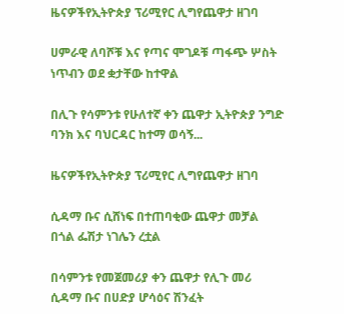ዜናዎችየኢትዮጵያ ፕሪሚየር ሊግየጨዋታ ዘገባ

ሀምራዊ ለባሾቹ እና የጣና ሞገዶቹ ጣፋጭ ሦስት ነጥብን ወደ ቋታቸው ከተዋል

በሊጉ የሳምንቱ የሁለተኛ ቀን ጨዋታ ኢትዮጵያ ንግድ ባንክ እና ባህርዳር ከተማ ወሳኝ...

ዜናዎችየኢትዮጵያ ፕሪሚየር ሊግየጨዋታ ዘገባ

ሲዳማ ቡና ሲሸነፍ በተጠባቂው ጨዋታ መቻል በጎል ፌሽታ ነገሌን ረቷል

በሳምንቱ የመጀመሪያ ቀን ጨዋታ የሊጉ መሪ ሲዳማ ቡና በሀድያ ሆሳዕና ሽንፈት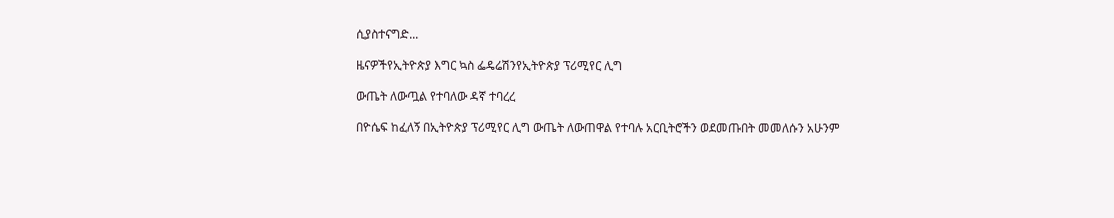ሲያስተናግድ...

ዜናዎችየኢትዮጵያ እግር ኳስ ፌዴሬሽንየኢትዮጵያ ፕሪሚየር ሊግ

ውጤት ለውጧል የተባለው ዳኛ ተባረረ

በዮሴፍ ከፈለኝ በኢትዮጵያ ፕሪሚየር ሊግ ውጤት ለውጠዋል የተባሉ አርቢትሮችን ወደመጡበት መመለሱን አሁንም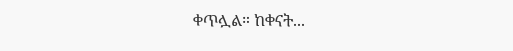ቀጥሏል። ከቀናት...